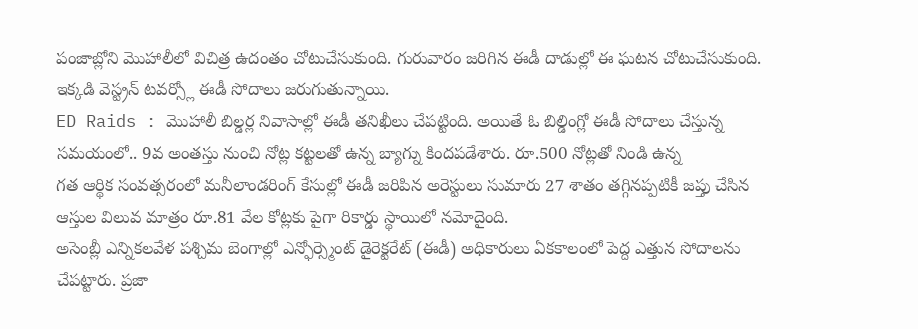పంజాబ్లోని మొహాలీలో విచిత్ర ఉదంతం చోటుచేసుకుంది. గురువారం జరిగిన ఈడీ దాడుల్లో ఈ ఘటన చోటుచేసుకుంది. ఇక్కడి వెస్ట్రన్ టవర్స్లో ఈడీ సోదాలు జరుగుతున్నాయి.
ED Raids : మొహాలీ బిల్డర్ల నివాసాల్లో ఈడీ తనిఖీలు చేపట్టింది. అయితే ఓ బిల్డింగ్లో ఈడీ సోదాలు చేస్తున్న సమయంలో.. 9వ అంతస్తు నుంచి నోట్ల కట్టలతో ఉన్న బ్యాగ్ను కిందపడేశారు. రూ.500 నోట్లతో నిండి ఉన్న
గత ఆర్థిక సంవత్సరంలో మనీలాండరింగ్ కేసుల్లో ఈడీ జరిపిన అరెస్టులు సుమారు 27 శాతం తగ్గినప్పటికీ జప్తు చేసిన ఆస్తుల విలువ మాత్రం రూ.81 వేల కోట్లకు పైగా రికార్డు స్థాయిలో నమోదైంది.
అసెంబ్లీ ఎన్నికలవేళ పశ్చిమ బెంగాల్లో ఎన్ఫోర్స్మెంట్ డైరెక్టరేట్ (ఈడీ) అధికారులు ఏకకాలంలో పెద్ద ఎత్తున సోదాలను చేపట్టారు. ప్రజా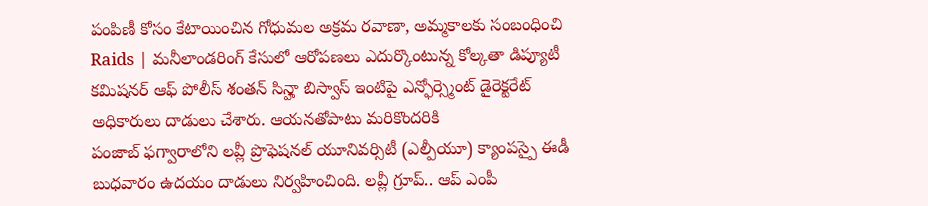పంపిణీ కోసం కేటాయించిన గోధుమల అక్రమ రవాణా, అమ్మకాలకు సంబంధించి
Raids | మనీలాండరింగ్ కేసులో ఆరోపణలు ఎదుర్కొంటున్న కోల్కతా డిప్యూటీ కమిషనర్ ఆఫ్ పోలీస్ శంతన్ సిన్హా బిస్వాస్ ఇంటిపై ఎన్ఫోర్స్మెంట్ డైరెక్టరేట్ అధికారులు దాడులు చేశారు. ఆయనతోపాటు మరికొందరికి
పంజాబ్ ఫగ్వారాలోని లవ్లీ ప్రొఫెషనల్ యూనివర్సిటీ (ఎల్పీయూ) క్యాంపస్పై ఈడీ బుధవారం ఉదయం దాడులు నిర్వహించింది. లవ్లీ గ్రూప్.. ఆప్ ఎంపీ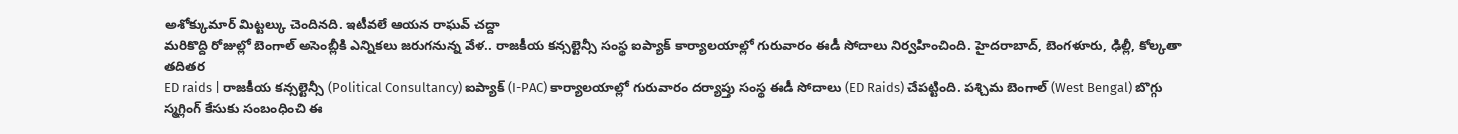అశోక్కుమార్ మిట్టల్కు చెందినది. ఇటీవలే ఆయన రాఘవ్ చద్దా
మరికొద్ది రోజుల్లో బెంగాల్ అసెంబ్లీకి ఎన్నికలు జరుగనున్న వేళ.. రాజకీయ కన్సల్టెన్సీ సంస్థ ఐప్యాక్ కార్యాలయాల్లో గురువారం ఈడీ సోదాలు నిర్వహించింది. హైదరాబాద్, బెంగళూరు, ఢిల్లీ, కోల్కతా తదితర
ED raids | రాజకీయ కన్సల్టెన్సీ (Political Consultancy) ఐప్యాక్ (I-PAC) కార్యాలయాల్లో గురువారం దర్యాప్తు సంస్థ ఈడీ సోదాలు (ED Raids) చేపట్టింది. పశ్చిమ బెంగాల్ (West Bengal) బొగ్గు స్మగ్లింగ్ కేసుకు సంబంధించి ఈ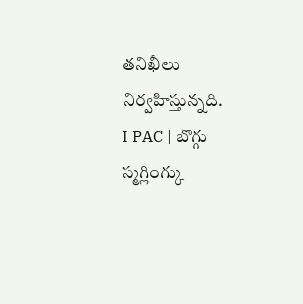తనిఖీలు నిర్వహిస్తున్నది.
I PAC | బొగ్గు స్మగ్లింగ్కు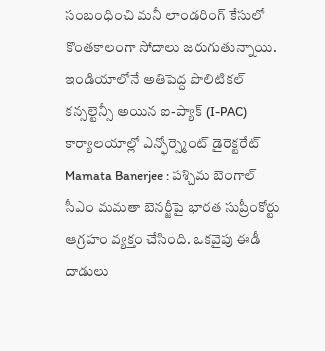సంబంధించి మనీ లాండరింగ్ కేసులో కొంతకాలంగా సోదాలు జరుగుతున్నాయి. ఇండియాలోనే అతిపెద్ద పొలిటికల్ కన్సల్టెన్సీ అయిన ఐ-ప్యాక్ (I-PAC) కార్యాలయాల్లో ఎన్ఫోర్స్మెంట్ డైరెక్టరేట్
Mamata Banerjee : పశ్చిమ బెంగాల్ సీఎం మమతా బెనర్జీపై భారత సుప్రీంకోర్టు ఆగ్రహం వ్యక్తం చేసింది. ఒకవైపు ఈడీ దాడులు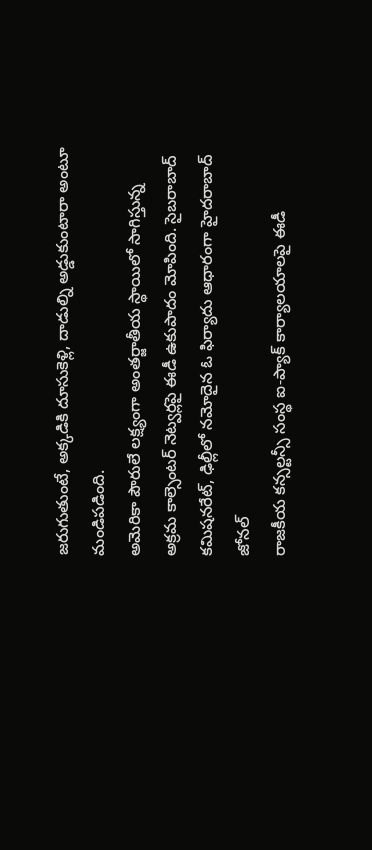జరుగుతుంటే, అక్కడికి దూసుకెళ్లి, దాడుల్ని అడ్డుకుంటారా అంటూ మండిపడింది.
అమెరికా పౌరులే లక్ష్యంగా అంతర్జాతీయ స్థాయిలో సాగిస్తున్న అక్రమ కాల్సెంటర్ నెట్వర్లపై ఈడీ ఉకుపాదం మోపింది. సైబరాబాద్ కమిషనరేట్, ఢిల్లీలో నమోదైన ఓ ఫిర్యాదు ఆధారంగా హైదరాబాద్ జోనల్
రాజకీయ కన్సల్టన్సీ సంస్థ ఐ-ప్యాక్ కార్యాలయాలపై ఈడీ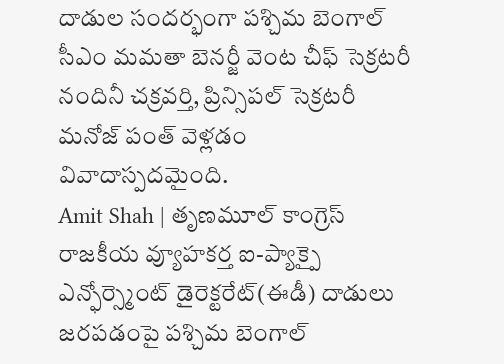దాడుల సందర్భంగా పశ్చిమ బెంగాల్ సీఎం మమతా బెనర్జీ వెంట చీఫ్ సెక్రటరీ నందినీ చక్రవర్తి, ప్రిన్సిపల్ సెక్రటరీ మనోజ్ పంత్ వెళ్లడం వివాదాస్పదమైంది.
Amit Shah | తృణమూల్ కాంగ్రెస్ రాజకీయ వ్యూహకర్త ఐ-ప్యాక్పై ఎన్ఫోర్స్మెంట్ డైరెక్టరేట్(ఈడీ) దాడులు జరపడంపై పశ్చిమ బెంగాల్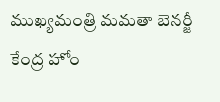ముఖ్యమంత్రి మమతా బెనర్జీ కేంద్ర హోం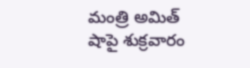మంత్రి అమిత్ షాపై శుక్రవారం